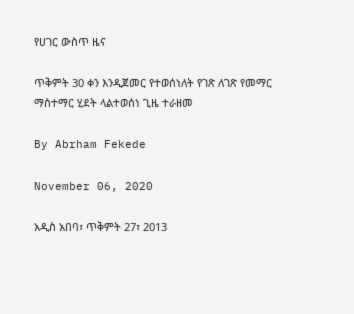የሀገር ውስጥ ዜና

ጥቅምት 30 ቀን እንዲጀመር የተወሰነለት የገጽ ለገጽ የመማር ማስተማር ሂደት ላልተወሰነ ጊዜ ተራዘመ

By Abrham Fekede

November 06, 2020

አዲስ አበባ፣ ጥቅምት 27፣ 2013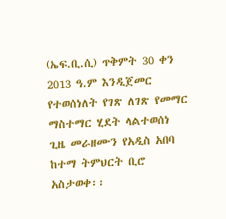(ኤፍ.ቢ.ሲ) ጥቅምት 30 ቀን 2013 ዓ.ም እንዲጀመር የተወሰነለት የገጽ ለገጽ የመማር ማስተማር ሂደት ላልተወሰነ ጊዜ መራዘሙን የአዲስ አበባ ከተማ ትምህርት ቢሮ አስታወቀ፡፡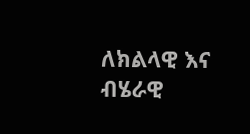ለክልላዊ እና ብሄራዊ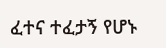ፈተና ተፈታኝ የሆኑ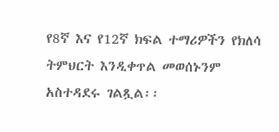የ8ኛ እና የ12ኛ ክፍል ተማሪዎችን የክለሳ ትምህርት እንዲቀጥል መወሰኑንም አስተዳደሩ ገልጿል፡፡